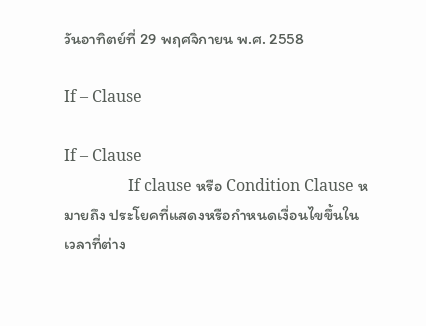วันอาทิตย์ที่ 29 พฤศจิกายน พ.ศ. 2558

If – Clause

If – Clause
                If clause หรือ Condition Clause หมายถึง ประโยคที่แสดงหรือกำหนดเงื่อนไขขึ้นในเวลาที่ต่าง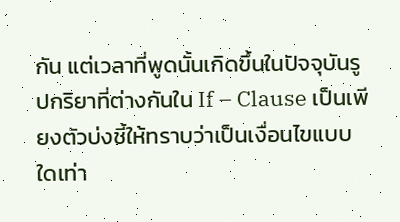กัน แต่เวลาที่พูดนั้นเกิดขึ้นในปัจจุบันรูปกริยาที่ต่างกันใน If – Clause เป็นเพียงตัวบ่งชี้ให้ทราบว่าเป็นเงื่อนไขแบบใดเท่า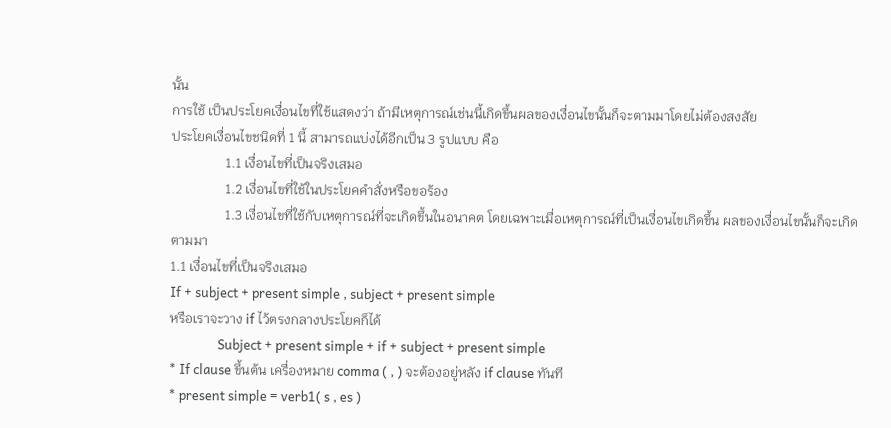นั้น
การใช้ เป็นประโยคเงื่อนไขที่ใช้แสดงว่า ถ้ามีเหตุการณ์เช่นนี้เกิดขึ้นผลของเงื่อนไขนั้นก็จะตามมาโดยไม่ต้องสงสัย
ประโยคเงื่อนไขชนิดที่ 1 นี้ สามารถแบ่งได้อีกเป็น 3 รูปแบบ คือ
                1.1 เงื่อนไขที่เป็นจริงเสมอ
                1.2 เงื่อนไขที่ใช้ในประโยคคำสั่งหรือขอร้อง
                1.3 เงื่อนไขที่ใช้กับเหตุการณ์ที่จะเกิดขึ้นในอนาคต โดยเฉพาะเมื่อเหตุการณ์ที่เป็นเงื่อนไขเกิดขึ้น ผลของเงื่อนไขนั้นก็จะเกิดตามมา
1.1 เงื่อนไขที่เป็นจริงเสมอ
If + subject + present simple , subject + present simple
หรือเราจะวาง if ไว้ตรงกลางประโยคก็ได้
                Subject + present simple + if + subject + present simple
* If clause ขึ้นต้น เครื่องหมาย comma ( , ) จะต้องอยู่หลัง if clause ทันที
* present simple = verb1( s , es )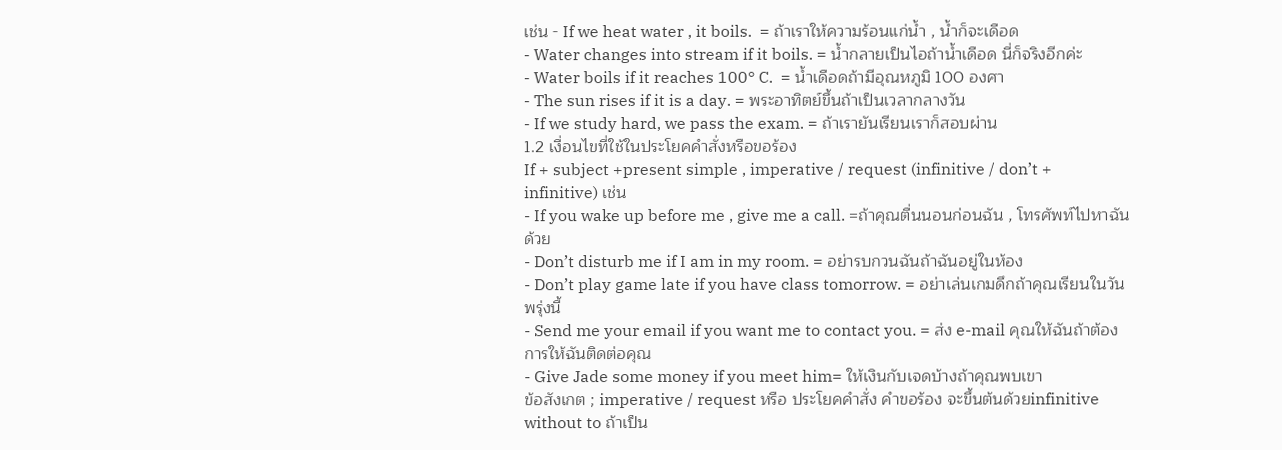เช่น - If we heat water , it boils.  = ถ้าเราให้ความร้อนแก่น้ำ , น้ำก็จะเดือด
- Water changes into stream if it boils. = น้ำกลายเป็นไอถ้าน้ำเดือด นี่ก็จริงอีกค่ะ
- Water boils if it reaches 100° C.  = น้ำเดือดถ้ามีอุณหภูมิ 100 องศา
- The sun rises if it is a day. = พระอาทิตย์ขึ้นถ้าเป็นเวลากลางวัน
- If we study hard, we pass the exam. = ถ้าเรายันเรียนเราก็สอบผ่าน
1.2 เงื่อนไขที่ใช้ในประโยคคำสั่งหรือขอร้อง
If + subject +present simple , imperative / request (infinitive / don’t + infinitive) เช่น
- If you wake up before me , give me a call. =ถ้าคุณตื่นนอนก่อนฉัน , โทรศัพท์ไปหาฉันด้วย
- Don’t disturb me if I am in my room. = อย่ารบกวนฉันถ้าฉันอยู่ในห้อง
- Don’t play game late if you have class tomorrow. = อย่าเล่นเกมดึกถ้าคุณเรียนในวันพรุ่งนี้
- Send me your email if you want me to contact you. = ส่ง e-mail คุณให้ฉันถ้าต้องการให้ฉันติดต่อคุณ
- Give Jade some money if you meet him= ให้เงินกับเจดบ้างถ้าคุณพบเขา
ข้อสังเกต ; imperative / request หรือ ประโยคคำสั่ง คำขอร้อง จะขึ้นต้นด้วยinfinitive without to ถ้าเป็น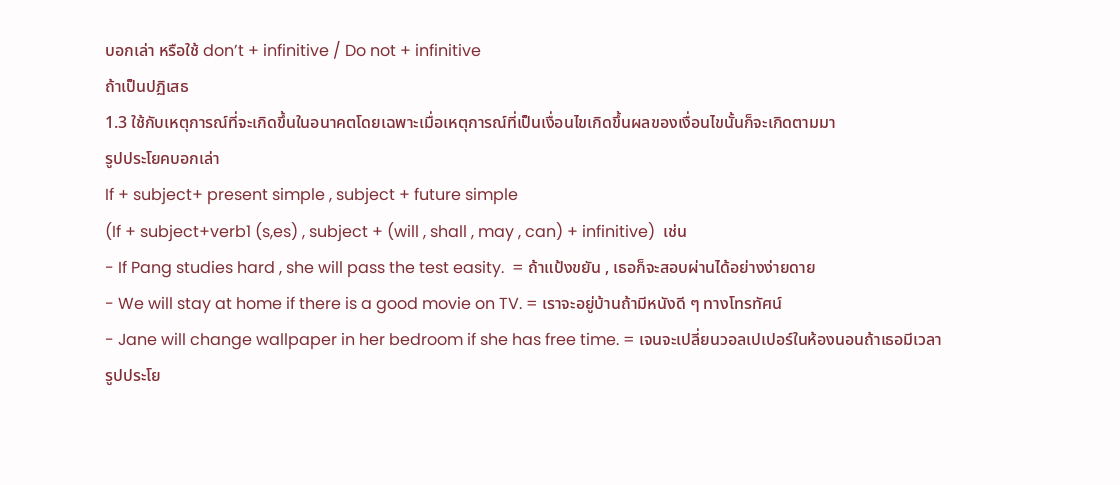บอกเล่า หรือใช้ don’t + infinitive / Do not + infinitive
ถ้าเป็นปฏิเสธ
1.3 ใช้กับเหตุการณ์ที่จะเกิดขึ้นในอนาคตโดยเฉพาะเมื่อเหตุการณ์ที่เป็นเงื่อนไขเกิดขึ้นผลของเงื่อนไขนั้นก็จะเกิดตามมา
รูปประโยคบอกเล่า
If + subject+ present simple , subject + future simple
(If + subject+verb1 (s,es) , subject + (will , shall , may , can) + infinitive)  เช่น
- If Pang studies hard , she will pass the test easity.  = ถ้าแป้งขยัน , เธอก็จะสอบผ่านได้อย่างง่ายดาย
- We will stay at home if there is a good movie on TV. = เราจะอยู่บ้านถ้ามีหนังดี ๆ ทางโทรทัศน์
- Jane will change wallpaper in her bedroom if she has free time. = เจนจะเปลี่ยนวอลเปเปอร์ในห้องนอนถ้าเธอมีเวลา
รูปประโย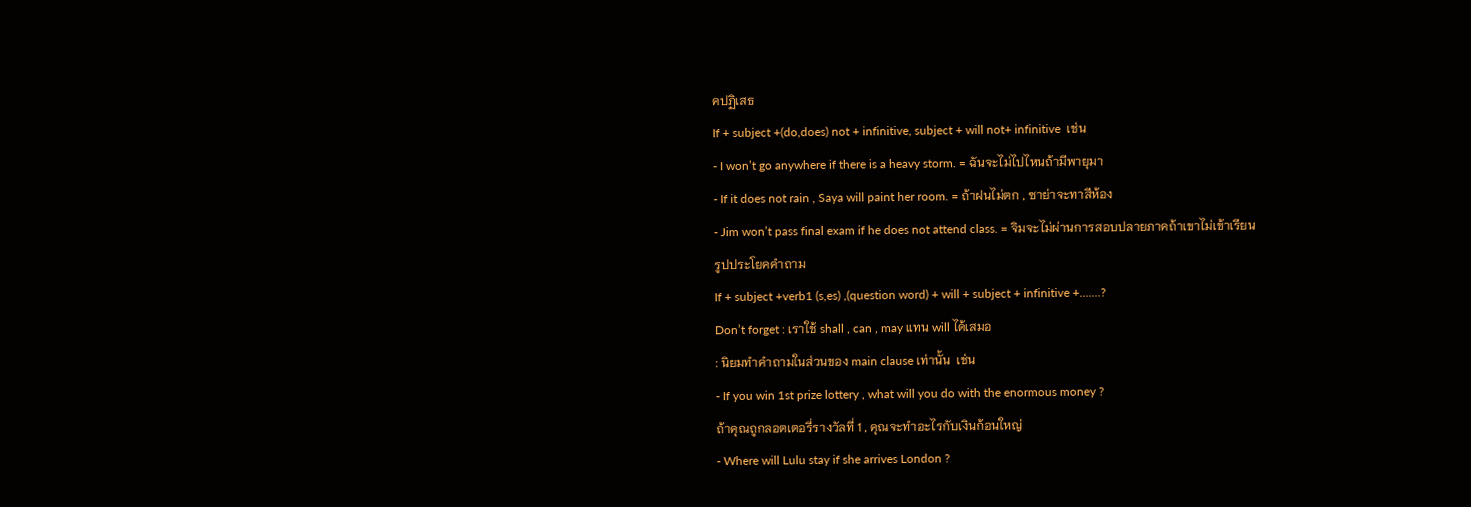คปฏิเสธ
If + subject +(do,does) not + infinitive, subject + will not+ infinitive  เช่น
- I won’t go anywhere if there is a heavy storm. = ฉันจะไม่ไปไหนถ้ามีพายุมา
- If it does not rain , Saya will paint her room. = ถ้าฝนไม่ตก , ซาย่าจะทาสีห้อง
- Jim won’t pass final exam if he does not attend class. = จิมจะไม่ผ่านการสอบปลายภาคถ้าเขาไม่เข้าเรียน
รูปประโยคคำถาม
If + subject +verb1 (s,es) ,(question word) + will + subject + infinitive +…....?
Don’t forget : เราใช้ shall , can , may แทน will ได้เสมอ
: นิยมทำคำถามในส่วนของ main clause เท่านั้น  เช่น
- If you win 1st prize lottery , what will you do with the enormous money ?
ถ้าคุณถูกลอตเตอรี่รางวัลที่ 1 , คุณจะทำอะไรกับเงินก้อนใหญ่
- Where will Lulu stay if she arrives London ?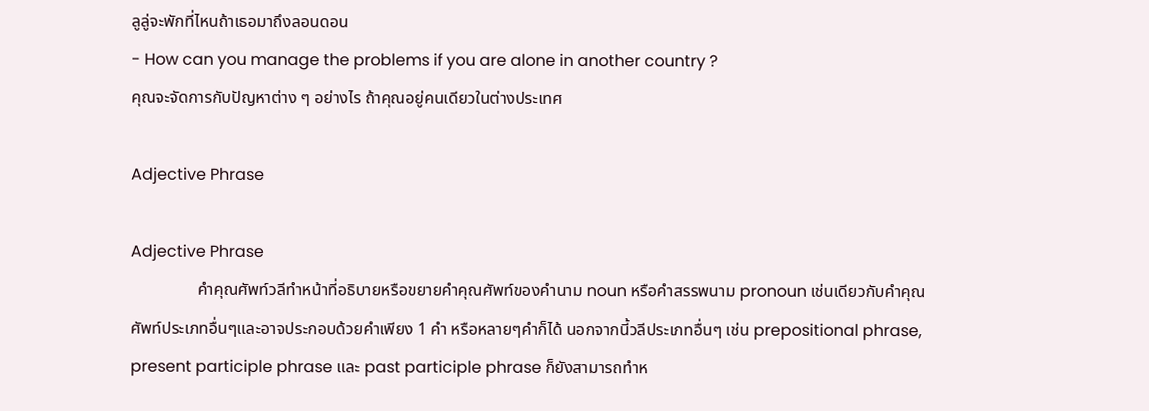ลูลู่จะพักที่ไหนถ้าเธอมาถึงลอนดอน
- How can you manage the problems if you are alone in another country ?
คุณจะจัดการกับปัญหาต่าง ๆ อย่างไร ถ้าคุณอยู่คนเดียวในต่างประเทศ

Adjective Phrase

Adjective Phrase
                คำคุณศัพท์วลีทำหน้าที่อธิบายหรือขยายคำคุณศัพท์ของคำนาม noun หรือคำสรรพนาม pronoun เช่นเดียวกับคำคุณศัพท์ประเภทอื่นๆและอาจประกอบด้วยคำเพียง 1 คำ หรือหลายๆคำก็ได้ นอกจากนี้วลีประเภทอื่นๆ เช่น prepositional phrase, present participle phrase และ past participle phrase ก็ยังสามารถทำห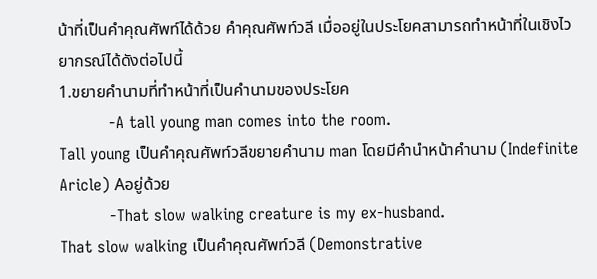น้าที่เป็นคำคุณศัพท์ได้ด้วย คำคุณศัพท์วลี เมื่ออยู่ในประโยคสามารถทำหน้าที่ในเชิงไวยากรณ์ได้ดังต่อไปนี้
1.ขยายคำนามที่ทำหน้าที่เป็นคำนามของประโยค
          -A tall young man comes into the room.
Tall young เป็นคำคุณศัพท์วลีขยายคำนาม man โดยมีคำนำหน้าคำนาม (Indefinite Aricle) Aอยู่ด้วย
          -That slow walking creature is my ex-husband.
That slow walking เป็นคำคุณศัพท์วลี (Demonstrative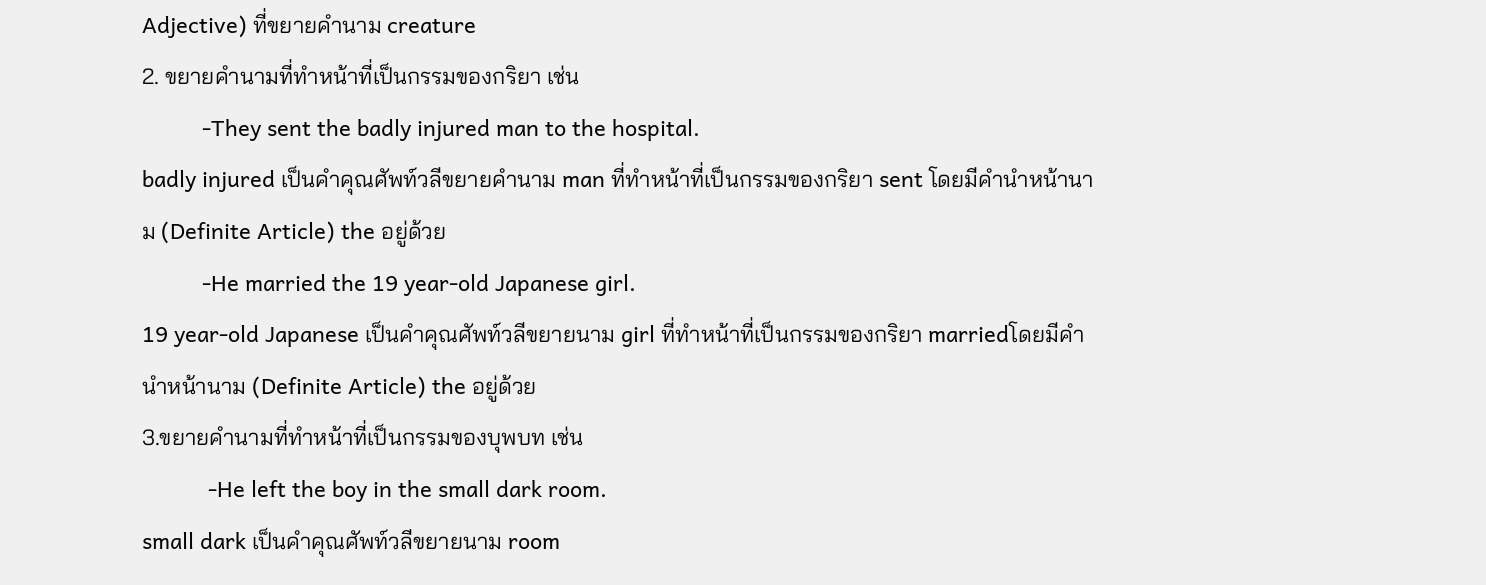Adjective) ที่ขยายคำนาม creature
2. ขยายคำนามที่ทำหน้าที่เป็นกรรมของกริยา เช่น
          -They sent the badly injured man to the hospital.
badly injured เป็นคำคุณศัพท์วลีขยายคำนาม man ที่ทำหน้าที่เป็นกรรมของกริยา sent โดยมีคำนำหน้านาม (Definite Article) the อยู่ด้วย
          -He married the 19 year-old Japanese girl.
19 year-old Japanese เป็นคำคุณศัพท์วลีขยายนาม girl ที่ทำหน้าที่เป็นกรรมของกริยา marriedโดยมีคำนำหน้านาม (Definite Article) the อยู่ด้วย
3.ขยายคำนามที่ทำหน้าที่เป็นกรรมของบุพบท เช่น
           -He left the boy in the small dark room.
small dark เป็นคำคุณศัพท์วลีขยายนาม room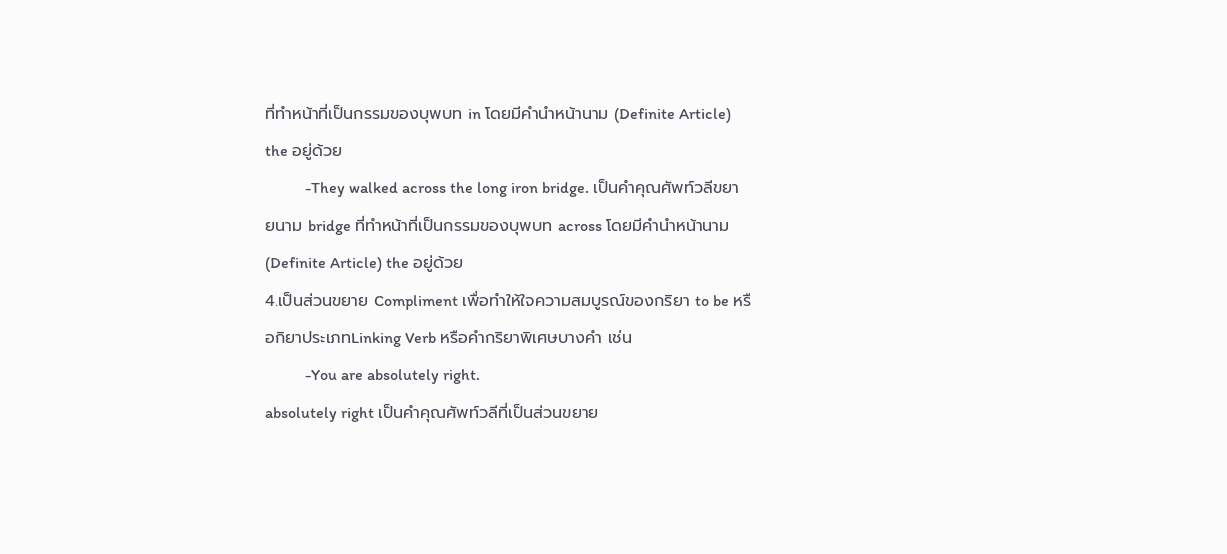ที่ทำหน้าที่เป็นกรรมของบุพบท in โดยมีคำนำหน้านาม (Definite Article) the อยู่ด้วย
          -They walked across the long iron bridge. เป็นคำคุณศัพท์วลีขยายนาม bridge ที่ทำหน้าที่เป็นกรรมของบุพบท across โดยมีคำนำหน้านาม (Definite Article) the อยู่ด้วย
4.เป็นส่วนขยาย Compliment เพื่อทำให้ใจความสมบูรณ์ของกริยา to be หรือกิยาประเภทLinking Verb หรือคำกริยาพิเศษบางคำ เช่น
          -You are absolutely right.
absolutely right เป็นคำคุณศัพท์วลีที่เป็นส่วนขยาย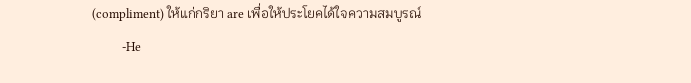(compliment) ให้แก่กริยา are เพื่อให้ประโยคได้ใจความสมบูรณ์
          -He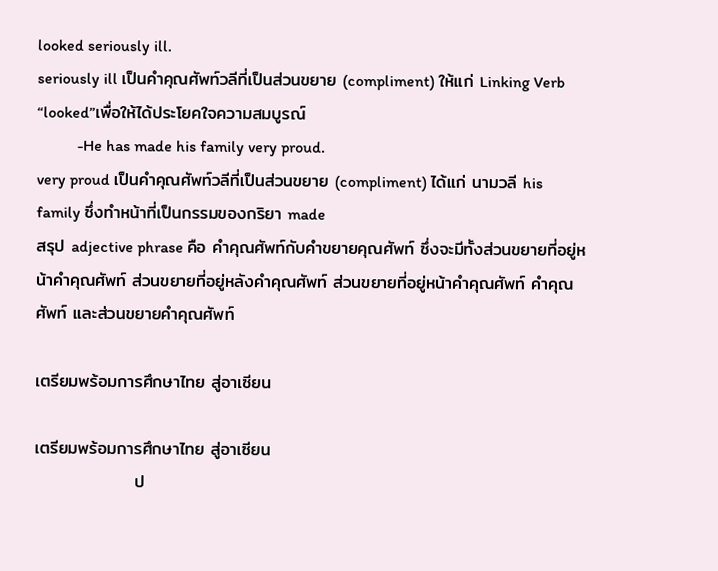looked seriously ill.
seriously ill เป็นคำคุณศัพท์วลีที่เป็นส่วนขยาย (compliment) ให้แก่ Linking Verb “looked”เพื่อให้ได้ประโยคใจความสมบูรณ์
          -He has made his family very proud.
very proud เป็นคำคุณศัพท์วลีที่เป็นส่วนขยาย (compliment) ได้แก่ นามวลี his family ซึ่งทำหน้าที่เป็นกรรมของกริยา made
สรุป adjective phrase คือ คำคุณศัพท์กับคำขยายคุณศัพท์ ซึ่งจะมีทั้งส่วนขยายที่อยู่หน้าคำคุณศัพท์ ส่วนขยายที่อยู่หลังคำคุณศัพท์ ส่วนขยายที่อยู่หน้าคำคุณศัพท์ คำคุณศัพท์ และส่วนขยายคำคุณศัพท์

เตรียมพร้อมการศึกษาไทย สู่อาเซียน

เตรียมพร้อมการศึกษาไทย สู่อาเซียน
                ป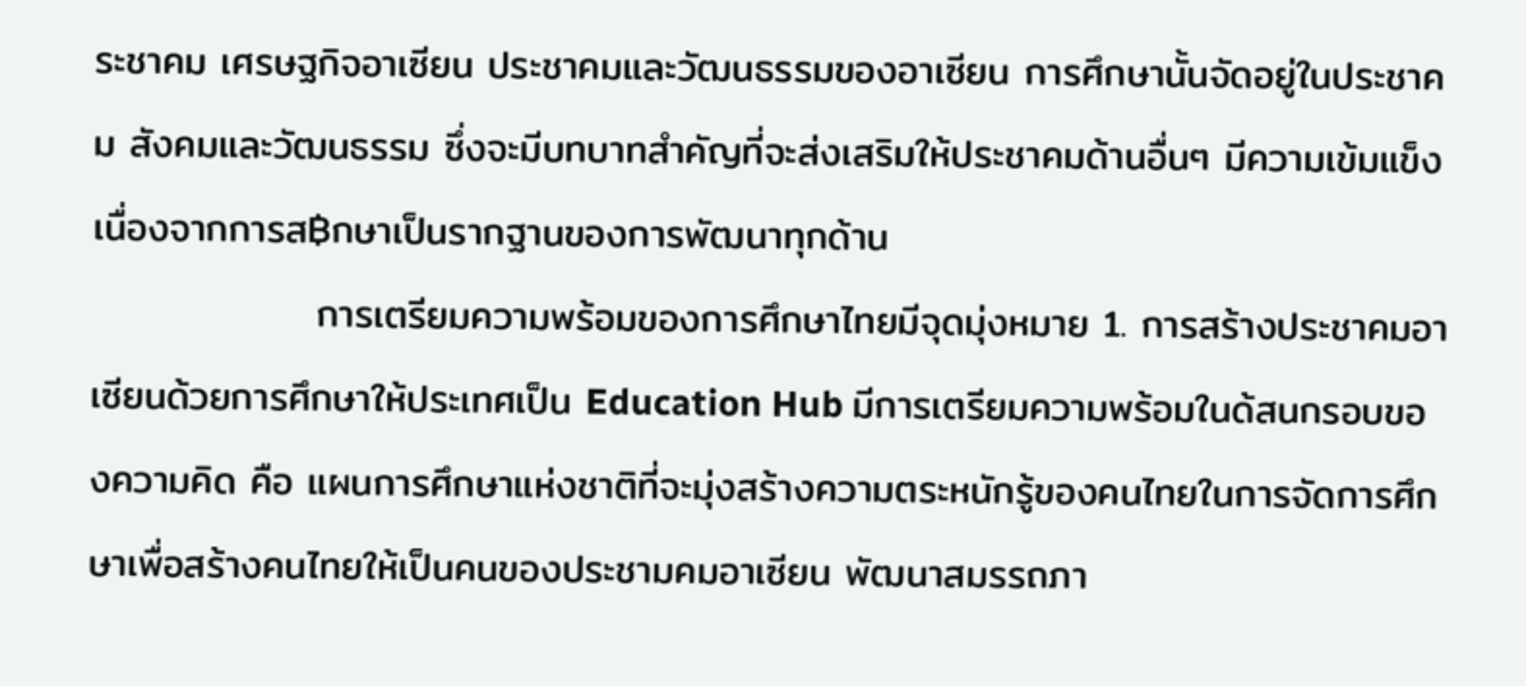ระชาคม เศรษฐกิจอาเซียน ประชาคมและวัฒนธรรมของอาเซียน การศึกษานั้นจัดอยู่ในประชาคม สังคมและวัฒนธรรม ซึ่งจะมีบทบาทสำคัญที่จะส่งเสริมให้ประชาคมด้านอื่นๆ มีความเข้มแข็งเนื่องจากการส฿กษาเป็นรากฐานของการพัฒนาทุกด้าน
                การเตรียมความพร้อมของการศึกษาไทยมีจุดมุ่งหมาย 1. การสร้างประชาคมอาเซียนด้วยการศึกษาให้ประเทศเป็น Education Hub มีการเตรียมความพร้อมในด้สนกรอบของความคิด คือ แผนการศึกษาแห่งชาติที่จะมุ่งสร้างความตระหนักรู้ของคนไทยในการจัดการศึกษาเพื่อสร้างคนไทยให้เป็นคนของประชามคมอาเซียน พัฒนาสมรรถภา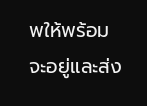พให้พร้อมจะอยู่และส่ง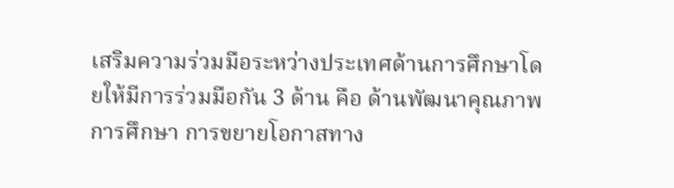เสริมความร่วมมือระหว่างประเทศด้านการศึกษาโดยให้มีการร่วมมือกัน 3 ด้าน คือ ด้านพัฒนาคุณภาพการศึกษา การขยายโอกาสทาง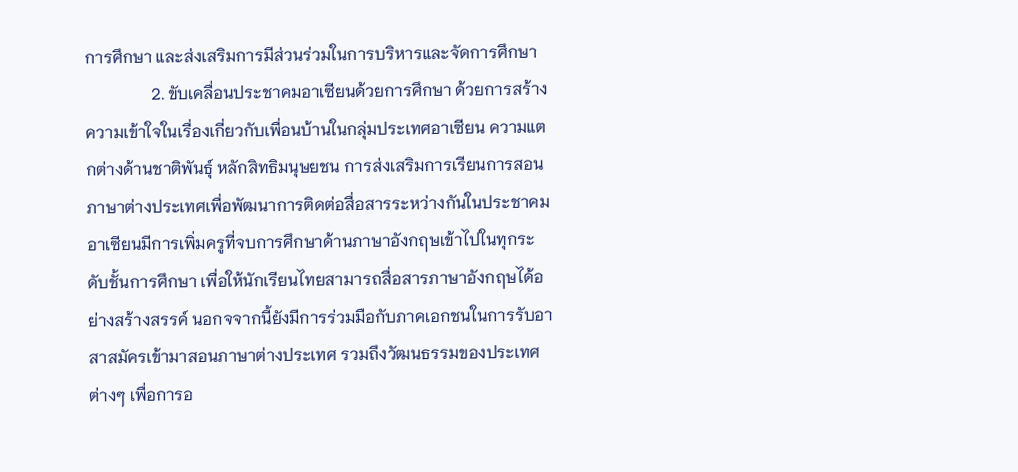การศึกษา และส่งเสริมการมีส่วนร่วมในการบริหารและจัดการศึกษา
                2. ขับเคลื่อนประชาคมอาเซียนด้วยการศึกษา ด้วยการสร้างความเข้าใจในเรื่องเกี่ยวกับเพื่อนบ้านในกลุ่มประเทศอาเซียน ความแตกต่างด้านชาติพันธุ์ หลักสิทธิมนุษยชน การส่งเสริมการเรียนการสอนภาษาต่างประเทศเพื่อพัฒนาการติดต่อสื่อสารระหว่างกันในประชาคมอาเซียนมีการเพิ่มครูที่จบการศึกษาด้านภาษาอังกฤษเข้าไปในทุกระดับชั้นการศึกษา เพื่อให้นักเรียนไทยสามารถสื่อสารภาษาอังกฤษได้อย่างสร้างสรรค์ นอกจจากนี้ยังมีการร่วมมือกับภาคเอกชนในการรับอาสาสมัครเข้ามาสอนภาษาต่างประเทศ รวมถึงวัฒนธรรมของประเทศต่างๆ เพื่อการอ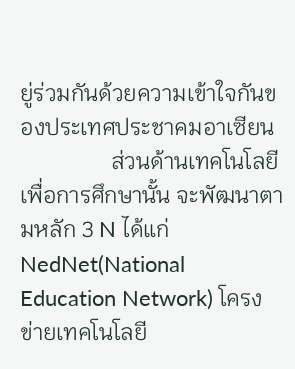ยู่ร่วมกันด้วยความเข้าใจกันของประเทศประชาคมอาเซียน
                ส่วนด้านเทคโนโลยีเพื่อการศึกษานั้น จะพัฒนาตามหลัก 3 N ได้แก่ NedNet(National Education Network) โครงข่ายเทคโนโลยี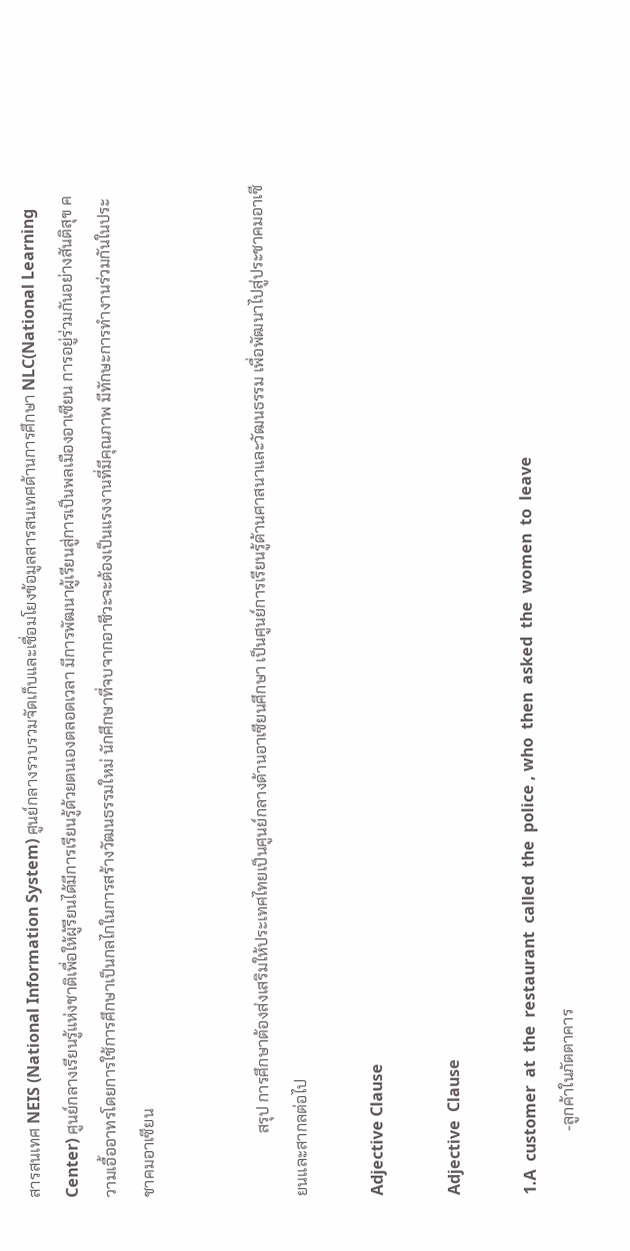สารสนเทศ NEIS (National Information System) ศูนย์กลางรวบรวมจัดเก็บและเชื่อมโยงข้อมูลสารสนเทศด้านการศึกษา NLC(National Learning Center) ศูนย์กลางเรียนรู้แห่งชาติเพื่อให้ผู้รียนได้มีการเรียนรู้ด้วยตนเองตลอดเวลา มีการพัฒนาผู้เรียนสู่การเป็นพลเมืองอาเซียน การอยู่ร่วมกันอย่างสันติสุข ความเอื้ออาทรโดยการใช้การศึกษาเป็นกลไกในการสร้างวัฒนธรรมใหม่ นักศึกษาที่จบจากอาชีวะจะต้องเป็นแรงงานที่มีคุณภาพ มีทักษะการทำงานร่วมกันในประชาคมอาเซียน


                สรุป การศึกษาต้องส่งเสริมให้ประเทศไทยเป็นศูนย์กลางด้านอาเซียนศึกษา เป็นศูนย์การเรียนรู้ด้านศาสนาและวัฒนธรรม เพื่อพัฒนาไปสู่ประชาคมอาเซียนและสากลต่อไป

Adjective Clause

Adjective  Clause

1.A  customer  at  the  restaurant  called  the  police , who  then  asked  the  women  to  leave
                -ลูกค้าในภัตตาคาร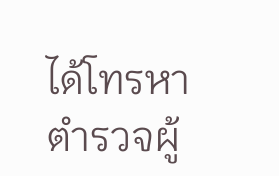ได้โทรหาตำรวจผู้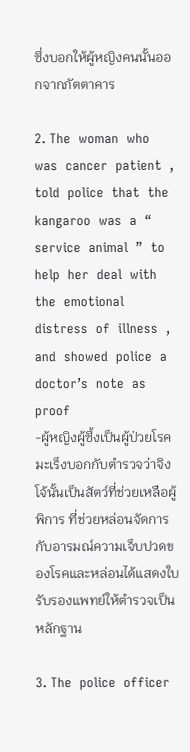ซึ่งบอกให้ผู้หญิงคนนั้นออกจากภัตตาคาร

2. The  woman  who  was  cancer  patient  ,  told  police  that  the  kangaroo  was  a  “ service  animal  ”  to  help  her  deal  with  the  emotional  distress  of  illness  ,  and  showed  police  a  doctor’s  note  as  proof
-ผู้หญิงผู้ซึ้งเป็นผู้ป่วยโรคมะเร็งบอกกับตำรวจว่าจิงโจ้นั้นเป็นสัตว์ที่ช่วยเหลือผู้พิการ ที่ช่วยหล่อนจัดการกับอารมณ์ความเจ็บปวดของโรคและหล่อนได้แสดงใบรับรองแพทย์ให้ตำรวจเป็นหลักฐาน

3. The  police  officer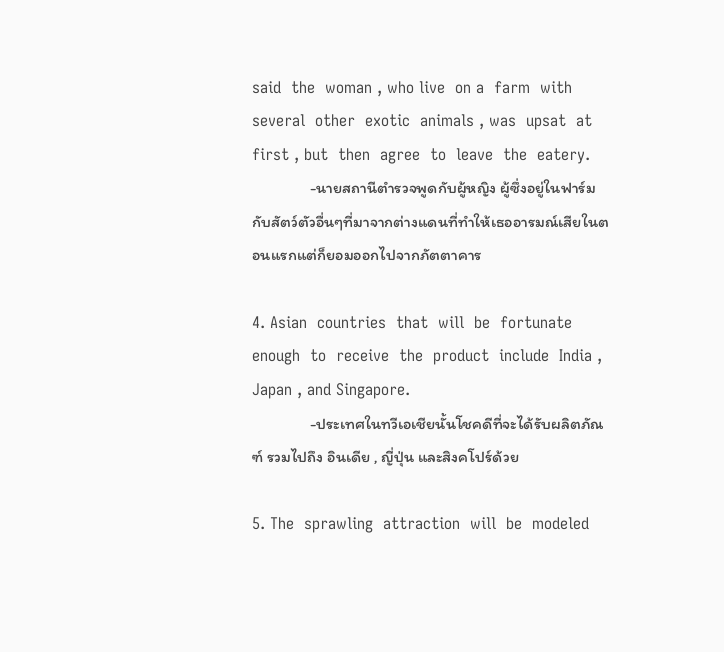said  the  woman , who live  on a  farm  with  several  other  exotic  animals , was  upsat  at  first , but  then  agree  to  leave  the  eatery.
                -นายสถานีตำรวจพูดกับผู้หญิง ผู้ซึ่งอยู่ในฟาร์มกับสัตว์ตัวอื่นๆที่มาจากต่างแดนที่ทำให้เธออารมณ์เสียในตอนแรกแต่ก็ยอมออกไปจากภัตตาคาร

4. Asian  countries  that  will  be  fortunate  enough  to  receive  the  product  include  India , Japan , and Singapore.
                -ประเทศในทวีเอเชียนั้นโชคดีที่จะได้รับผลิตภัณฑ์ รวมไปถึง อินเดีย , ญี่ปุ่น และสิงคโปร์ด้วย

5. The  sprawling  attraction  will  be  modeled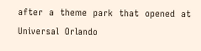after  a  theme  park  that  opened  at  Universal  Orlando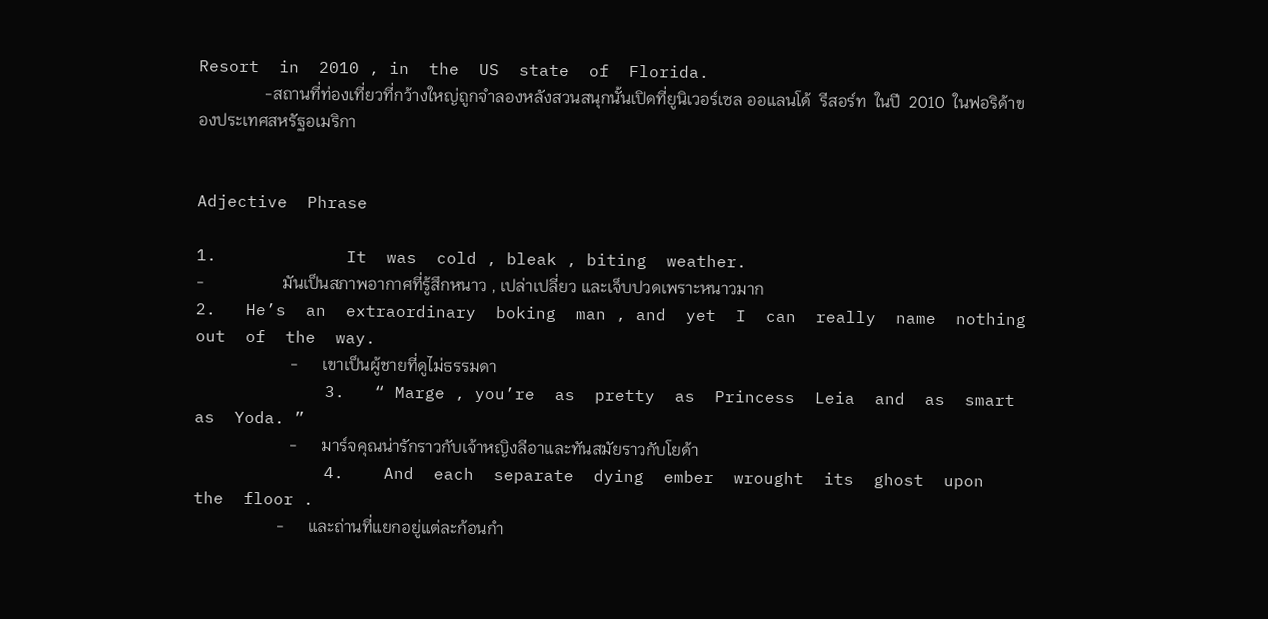Resort  in  2010 , in  the  US  state  of  Florida.
                -สถานที่ท่องเที่ยวที่กว้างใหญ่ถูกจำลองหลังสวนสนุกนั้นเปิดที่ยูนิเวอร์เซล ออแลนโด้  รีสอร์ท  ในปี  2010  ในฟอริด้าของประเทศสหรัฐอเมริกา


Adjective  Phrase

1.             It  was  cold , bleak , biting  weather.
-                   มันเป็นสภาพอากาศที่รู้สึกหนาว , เปล่าเปลี่ยว และเจ็บปวดเพราะหนาวมาก
2.   He’s  an  extraordinary  boking  man , and  yet  I  can  really  name  nothing  out  of  the  way.
                       -      เขาเป็นผู้ชายที่ดูไม่ธรรมดา
             3.   “ Marge , you’re  as  pretty  as  Princess  Leia  and  as  smart  as  Yoda. ”
                       -      มาร์จคุณน่ารักราวกับเจ้าหญิงลีอาและทันสมัยราวกับโยด้า
             4.    And  each  separate  dying  ember  wrought  its  ghost  upon  the  floor .
                    -      และถ่านที่แยกอยู่แต่ละก้อนกำ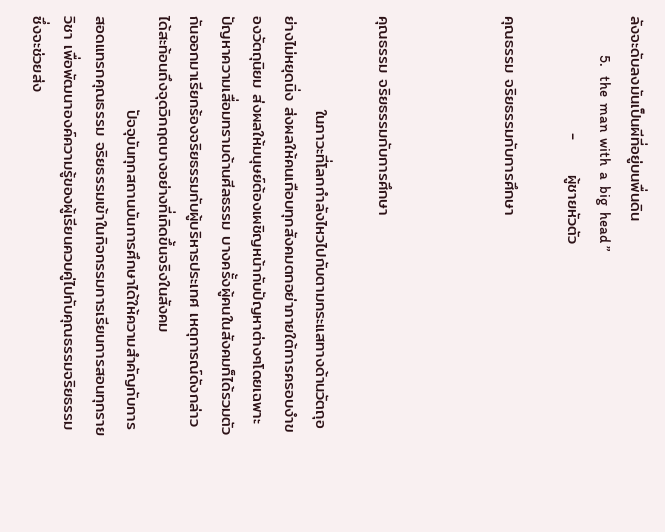ลังจะดับลงมันเป็นผีที่อยู่บนพื่นดิน
             5.   the  man  with  a  big  head ”
                    -      ผู้ชายหัวตัว

คุณธรรม จริยธรรมกับการศึกษา



คุณธรรม จริยธรรมกับการศึกษา

                ในภาวะที่โลกกำลังไหวไปกับตามกระแสทางด้านวัตถุอย่างไม่หยุดนิ่ง ส่งผลให้คนเกือบทุกสังคมตกอย่าภายใต้การครอบงำของวัตถุนิยม ส่งผลให้มนุษย์ต้องเผชิญหน้ากับปัญหาต่างๆโดยเฉพาะปัญหาความเสื่อมทรามด้านศีลธรรม บางครั้งผู้คนในสังคมก็ได้รวมตัวกันออกมาเรียกร้องจริยธรรมกับผู้บริหารประเทศ เหตุการณ์ดังกล่าวได้สะท้อนถึงจุดวิกฤตบางอย่างที่เกิดขึ้นจริงในสังคม
                ปัจจุบันทุกสถานบันการศึกษาได้ให้ความสำคัญกับการสอดแทรกคุณธรรม จริยธรรมเข้าในกิจกรรมการเรียนการสอนทุกรายวิชา เพื่อพัฒนาองค์ความรู้ของผู้เรียนควบคู่ไปกับคุณธรรมจริยธรรม ซึ่งจะช่วยส่ง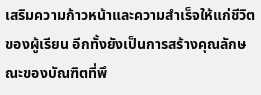เสริมความก้าวหน้าและความสำเร็จให้แก่ชีวิตของผู้เรียน อีกทั้งยังเป็นการสร้างคุณลักษณะของบัณฑิตที่พึ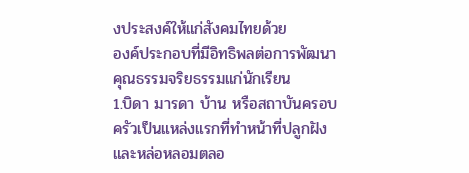งประสงค์ให้แก่สังคมไทยด้วย
องค์ประกอบที่มีอิทธิพลต่อการพัฒนาคุณธรรมจริยธรรมแก่นักเรียน
1.บิดา มารดา บ้าน หรือสถาบันครอบครัวเป็นแหล่งแรกที่ทำหน้าที่ปลูกฝังและหล่อหลอมตลอ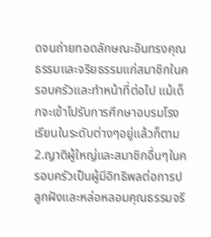ดจนถ่ายทอดลักษณะอันทรงคุณธรรมและจริยธรรมแก่สมาชิกในครอบครัวและทำหน้าที่ต่อไป แม้เด็กจะเข้าไปรับการศึกษาอบรมโรงเรียนในระดับต่างๆอยู่แล้วก็ตาม
2.ญาติผู้ใหญ่และสมาชิกอื่นๆในครอบครัวเป็นผู้มีอิทธิพลต่อการปลูกฝังและหล่อหลอมคุณธรรมจริ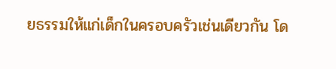ยธรรมให้แก่เด็กในครอบครัวเช่นเดียวกัน โด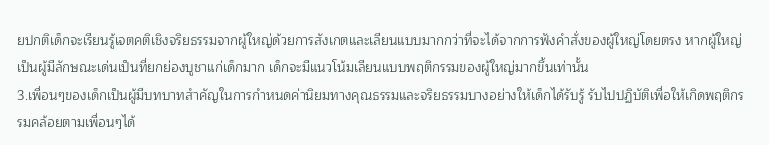ยปกติเด็กจะเรียนรู้เจตคติเชิงจริยธรรมจากผู้ใหญ่ด้วยการสังเกตและเลียนแบบมากกว่าที่จะได้จากการฟังคำสั่งของผู้ใหญ่โดยตรง หากผู้ใหญ่เป็นผู้มีลักษณะเด่นเป็นที่ยกย่องบูชาแก่เด็กมาก เด็กจะมีแนวโน้มเลียนแบบพฤติกรรมของผู้ใหญ่มากขึ้นเท่านั้น
3.เพื่อนๆของเด็กเป็นผู้มีบทบาทสำคัญในการกำหนดค่านิยมทางคุณธรรมและจริยธรรมบางอย่างให้เด็กได้รับรู้ รับไปปฏิบัติเพื่อให้เกิดพฤติกรรมคล้อยตามเพื่อนๆได้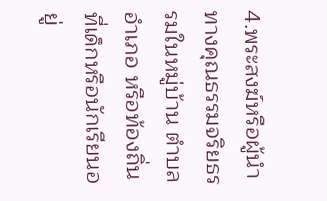4.พระสงฆ์หรือผู้นำทางคุณธรรมจริยธรรมในหมู่บ้าน ตำบล อำเภอ หรือท้องถิ่นที่เด็กหรือนักเรียนอยู่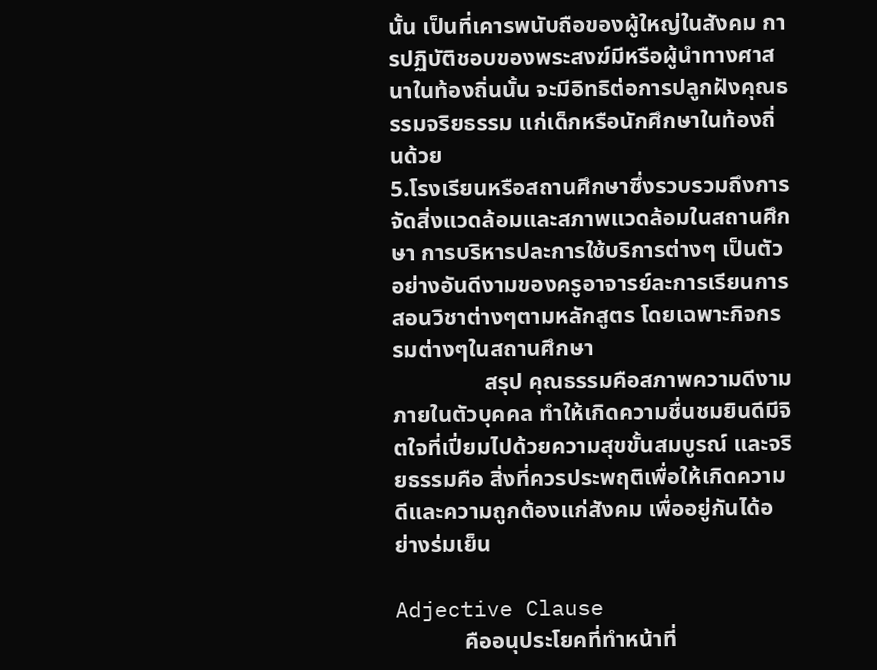นั้น เป็นที่เคารพนับถือของผู้ใหญ่ในสังคม การปฏิบัติชอบของพระสงฆ์มีหรือผู้นำทางศาสนาในท้องถิ่นนั้น จะมีอิทธิต่อการปลูกฝังคุณธรรมจริยธรรม แก่เด็กหรือนักศึกษาในท้องถิ่นด้วย
5.โรงเรียนหรือสถานศึกษาซึ่งรวบรวมถึงการจัดสิ่งแวดล้อมและสภาพแวดล้อมในสถานศึกษา การบริหารปละการใช้บริการต่างๆ เป็นตัวอย่างอันดีงามของครูอาจารย์ละการเรียนการสอนวิชาต่างๆตามหลักสูตร โดยเฉพาะกิจกรรมต่างๆในสถานศึกษา
                สรุป คุณธรรมคือสภาพความดีงามภายในตัวบุคคล ทำให้เกิดความชื่นชมยินดีมีจิตใจที่เปี่ยมไปด้วยความสุขขั้นสมบูรณ์ และจริยธรรมคือ สิ่งที่ควรประพฤติเพื่อให้เกิดความดีและความถูกต้องแก่สังคม เพื่ออยู่กันได้อย่างร่มเย็น

Adjective Clause
            คืออนุประโยคที่ทำหน้าที่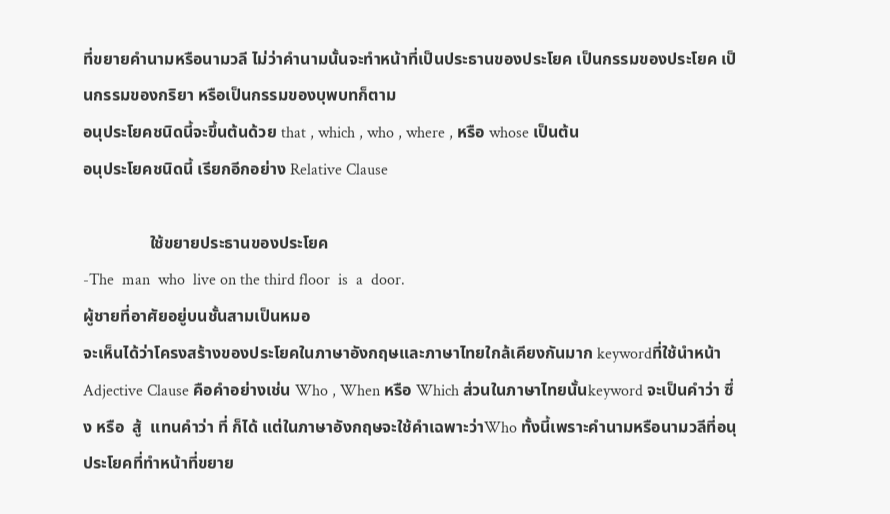ที่ขยายคำนามหรือนามวลี ไม่ว่าคำนามนั้นจะทำหน้าที่เป็นประธานของประโยค เป็นกรรมของประโยค เป็นกรรมของกริยา หรือเป็นกรรมของบุพบทก็ตาม
อนุประโยคชนิดนี้จะขึ้นต้นด้วย that , which , who , where , หรือ whose เป็นต้น
อนุประโยคชนิดนี้ เรียกอีกอย่าง Relative Clause

                ใช้ขยายประธานของประโยค
-The  man  who  live on the third floor  is  a  door.
ผู้ชายที่อาศัยอยู่บนชั้นสามเป็นหมอ
จะเห็นได้ว่าโครงสร้างของประโยคในภาษาอังกฤษและภาษาไทยใกล้เคียงกันมาก keywordที่ใช้นำหน้า Adjective Clause คือคำอย่างเช่น Who , When หรือ Which ส่วนในภาษาไทยนั้นkeyword จะเป็นคำว่า ซึ่ง หรือ  สู้  แทนคำว่า ที่ ก็ได้ แต่ในภาษาอังกฤษจะใช้คำเฉพาะว่าWho ทั้งนี้เพราะคำนามหรือนามวลีที่อนุประโยคที่ทำหน้าที่ขยาย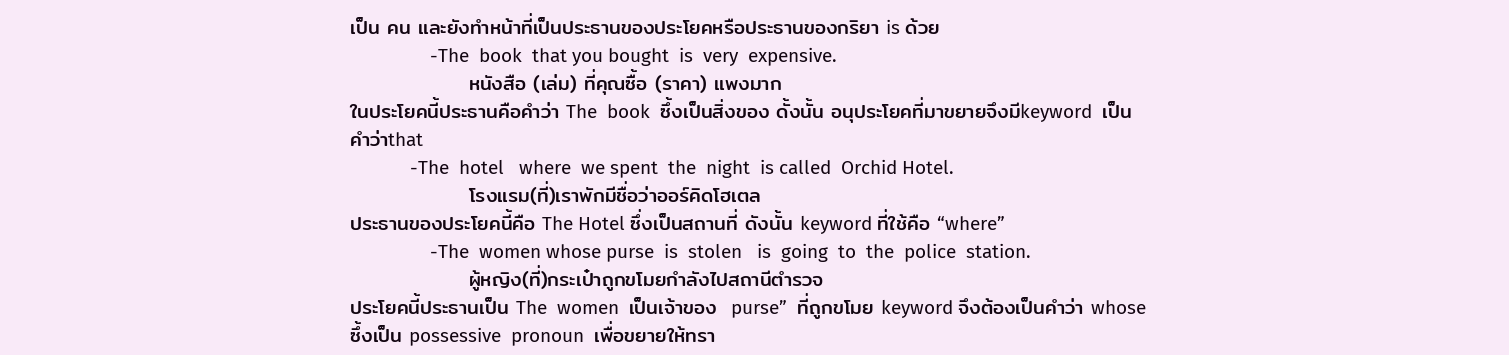เป็น คน และยังทำหน้าที่เป็นประธานของประโยคหรือประธานของกริยา is ด้วย
                -The  book  that you bought  is  very  expensive.
                หนังสือ (เล่ม) ที่คุณซื้อ (ราคา) แพงมาก
ในประโยคนี้ประธานคือคำว่า The  book  ซึ้งเป็นสิ่งของ ดั้งนั้น อนุประโยคที่มาขยายจึงมีkeyword  เป็นคำว่าthat
            -The  hotel   where  we spent  the  night  is called  Orchid Hotel.
                โรงแรม(ที่)เราพักมีชื่อว่าออร์คิดโฮเตล
ประธานของประโยคนี้คือ The Hotel ซึ่งเป็นสถานที่ ดังนั้น keyword ที่ใช้คือ “where”
                -The  women whose purse  is  stolen   is  going  to  the  police  station.
                ผู้หญิง(ที่)กระเป๋าถูกขโมยกำลังไปสถานีตำรวจ
ประโยคนี้ประธานเป็น The  women  เป็นเจ้าของ  purse”  ที่ถูกขโมย keyword จึงต้องเป็นคำว่า whose ซึ้งเป็น possessive  pronoun  เพื่อขยายให้ทรา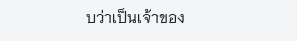บว่าเป็นเจ้าของ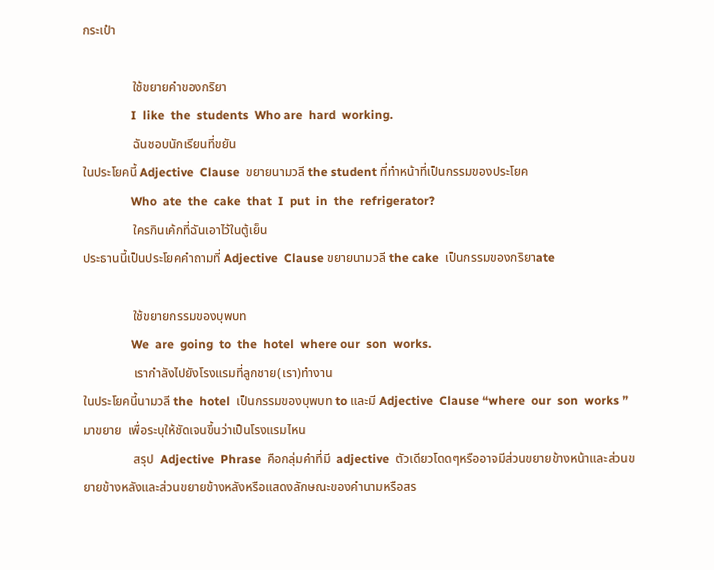กระเป๋า

                ใช้ขยายคำของกริยา
                I  like  the  students  Who are  hard  working.
                ฉันชอบนักเรียนที่ขยัน
ในประโยคนี้ Adjective  Clause  ขยายนามวลี the student ที่ทำหน้าที่เป็นกรรมของประโยค
                Who  ate  the  cake  that  I  put  in  the  refrigerator?
                ใครกินเค้กที่ฉันเอาไว้ในตู้เย็น
ประธานนี้เป็นประโยคคำถามที่ Adjective  Clause ขยายนามวลี the cake  เป็นกรรมของกริยาate

                ใช้ขยายกรรมของบุพบท
                We  are  going  to  the  hotel  where our  son  works.
                เรากำลังไปยังโรงแรมที่ลูกชาย(เรา)ทำงาน
ในประโยคนี้นามวลี the  hotel  เป็นกรรมของบุพบท to และมี Adjective  Clause “where  our  son  works ”   มาขยาย  เพื่อระบุให้ชัดเจนขึ้นว่าเป็นโรงแรมไหน
                สรุป  Adjective  Phrase  คือกลุ่มคำที่มี  adjective  ตัวเดียวโดดๆหรืออาจมีส่วนขยายข้างหน้าและส่วนขยายข้างหลังและส่วนขยายข้างหลังหรือแสดงลักษณะของคำนามหรือสร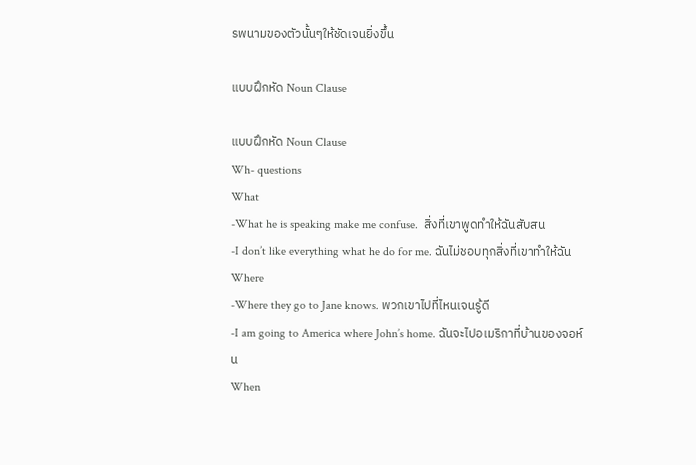รพนามของตัวนั้นๆให้ชัดเจนยิ่งขึ้น

แบบฝึกหัด Noun Clause

แบบฝึกหัด Noun Clause
Wh- questions
What
-What he is speaking make me confuse.  สิ่งที่เขาพูดทำให้ฉันสับสน
-I don’t like everything what he do for me. ฉันไม่ชอบทุกสิ่งที่เขาทำให้ฉัน
Where
-Where they go to Jane knows. พวกเขาไปที่ไหนเจนรู้ดี
-I am going to America where John’s home. ฉันจะไปอเมริกาที่บ้านของจอห์น
When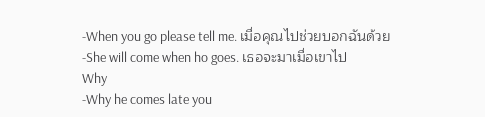-When you go please tell me. เมื่อคุณไปช่วยบอกฉันด้วย
-She will come when ho goes. เธอจะมาเมื่อเขาไป
Why
-Why he comes late you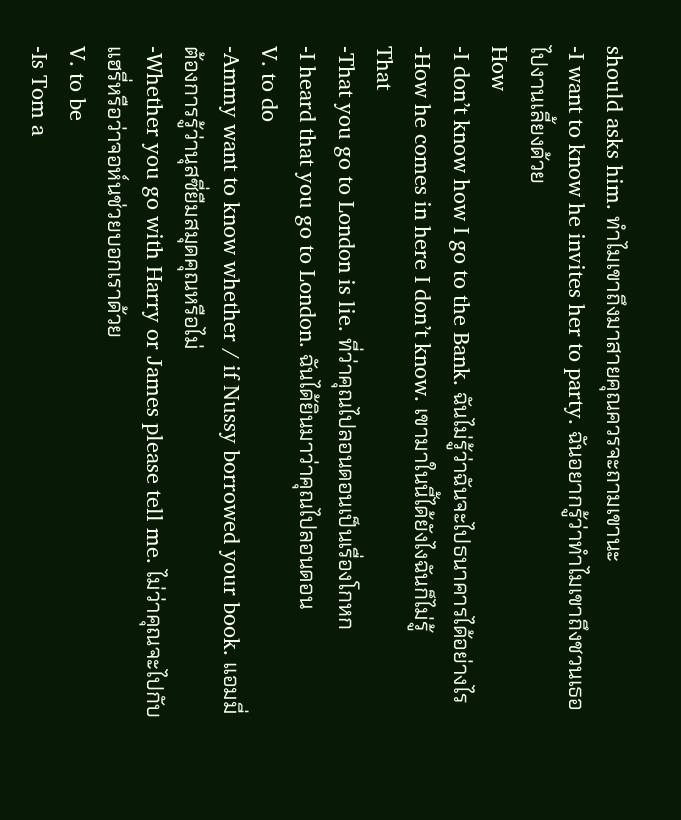should asks him. ทำไมเขาถึงมาสายคุณควรจะถามเขานะ
-I want to know he invites her to party. ฉันอยากรู้ว่าทำไมเขาถึงชวนเธอไปงานเลี้ยงด้วย
How
-I don’t know how I go to the Bank. ฉันไม่รู้ว่าฉันจะไปธนาคารได้อย่างไร
-How he comes in here I don’t know. เขามาในนี้ได้ยังไงฉันก็ไม่รู้
That
-That you go to London is lie. ที่ว่าคุณไปลอนดอนเป็นเรื่องโกหก
-I heard that you go to London. ฉันได้ยินมาว่าคุณไปลอนดอน
V. to do
-Ammy want to know whether / if Nussy borrowed your book. แอมมี่ต้องการรู้ว่านุสซี่ยืมสมุดคุณหรือไม่
-Whether you go with Harry or James please tell me. ไม่ว่าคุณจะไปกับแฮรี่หรือว่าจอห์นช่วยบอกเราด้วย
V. to be
-Is Tom a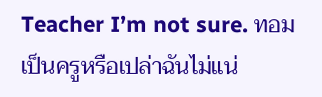Teacher I’m not sure. ทอมเป็นครูหรือเปล่าฉันไม่แน่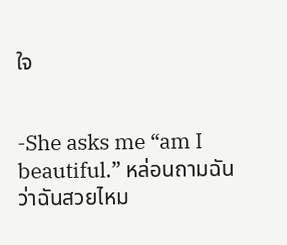ใจ


-She asks me “am I beautiful.” หล่อนถามฉันว่าฉันสวยไหม